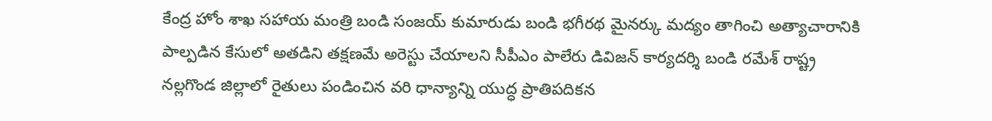కేంద్ర హోం శాఖ సహాయ మంత్రి బండి సంజయ్ కుమారుడు బండి భగీరథ మైనర్కు మద్యం తాగించి అత్యాచారానికి పాల్పడిన కేసులో అతడిని తక్షణమే అరెస్టు చేయాలని సీపీఎం పాలేరు డివిజన్ కార్యదర్శి బండి రమేశ్ రాష్ట్ర
నల్లగొండ జిల్లాలో రైతులు పండించిన వరి ధాన్యాన్ని యుద్ధ ప్రాతిపదికన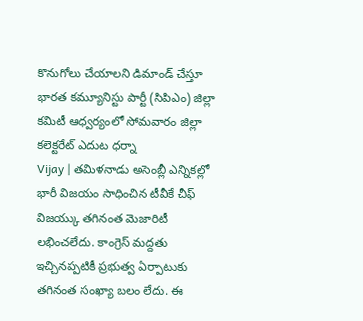కొనుగోలు చేయాలని డిమాండ్ చేస్తూ భారత కమ్యూనిస్టు పార్టీ (సిపిఎం) జిల్లా కమిటీ ఆధ్వర్యంలో సోమవారం జిల్లా కలెక్టరేట్ ఎదుట ధర్నా
Vijay | తమిళనాడు అసెంబ్లీ ఎన్నికల్లో భారీ విజయం సాధించిన టీవీకే చీఫ్ విజయ్కు తగినంత మెజారిటీ లభించలేదు. కాంగ్రెస్ మద్దతు ఇచ్చినప్పటికీ ప్రభుత్వ ఏర్పాటుకు తగినంత సంఖ్యా బలం లేదు. ఈ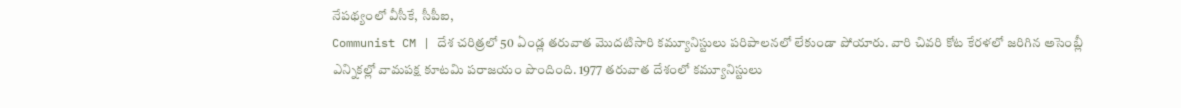నేపథ్యంలో వీసీకే, సీపీఐ,
Communist CM | దేశ చరిత్రలో 50 ఏండ్ల తరువాత మొదటిసారి కమ్యూనిస్టులు పరిపాలనలో లేకుండా పోయారు. వారి చివరి కోట కేరళలో జరిగిన అసెంబ్లీ ఎన్నికల్లో వామపక్ష కూటమి పరాజయం పొందింది. 1977 తరువాత దేశంలో కమ్యూనిస్టులు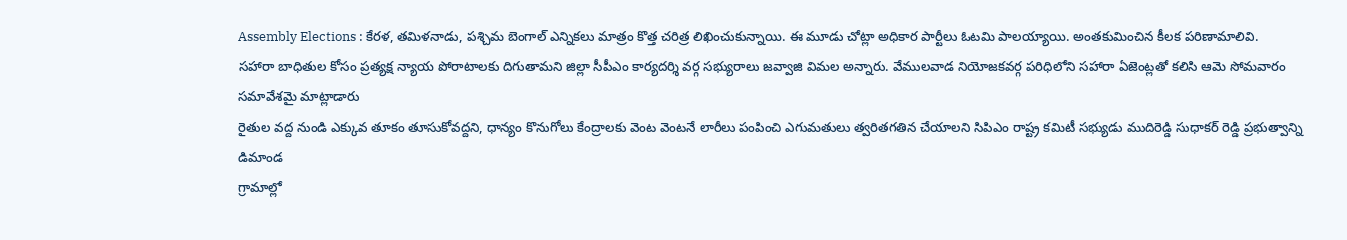Assembly Elections : కేరళ, తమిళనాడు, పశ్చిమ బెంగాల్ ఎన్నికలు మాత్రం కొత్త చరిత్ర లిఖించుకున్నాయి. ఈ మూడు చోట్లా అధికార పార్టీలు ఓటమి పాలయ్యాయి. అంతకుమించిన కీలక పరిణామాలివి.
సహారా బాధితుల కోసం ప్రత్యక్ష న్యాయ పోరాటాలకు దిగుతామని జిల్లా సీపీఎం కార్యదర్శి వర్గ సభ్యురాలు జవ్వాజి విమల అన్నారు. వేములవాడ నియోజకవర్గ పరిధిలోని సహారా ఏజెంట్లతో కలిసి ఆమె సోమవారం సమావేశమై మాట్లాడారు
రైతుల వద్ద నుండి ఎక్కువ తూకం తూసుకోవద్దని, ధాన్యం కొనుగోలు కేంద్రాలకు వెంట వెంటనే లారీలు పంపించి ఎగుమతులు త్వరితగతిన చేయాలని సిపిఎం రాష్ట్ర కమిటీ సభ్యుడు ముదిరెడ్డి సుధాకర్ రెడ్డి ప్రభుత్వాన్ని డిమాండ
గ్రామాల్లో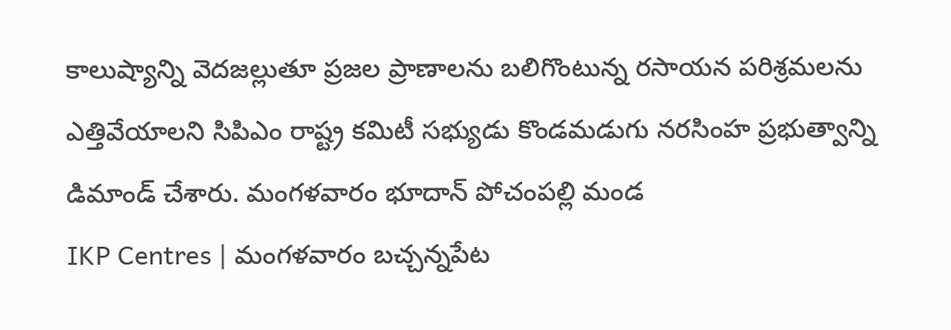కాలుష్యాన్ని వెదజల్లుతూ ప్రజల ప్రాణాలను బలిగొంటున్న రసాయన పరిశ్రమలను ఎత్తివేయాలని సిపిఎం రాష్ట్ర కమిటీ సభ్యుడు కొండమడుగు నరసింహ ప్రభుత్వాన్ని డిమాండ్ చేశారు. మంగళవారం భూదాన్ పోచంపల్లి మండ
IKP Centres | మంగళవారం బచ్చన్నపేట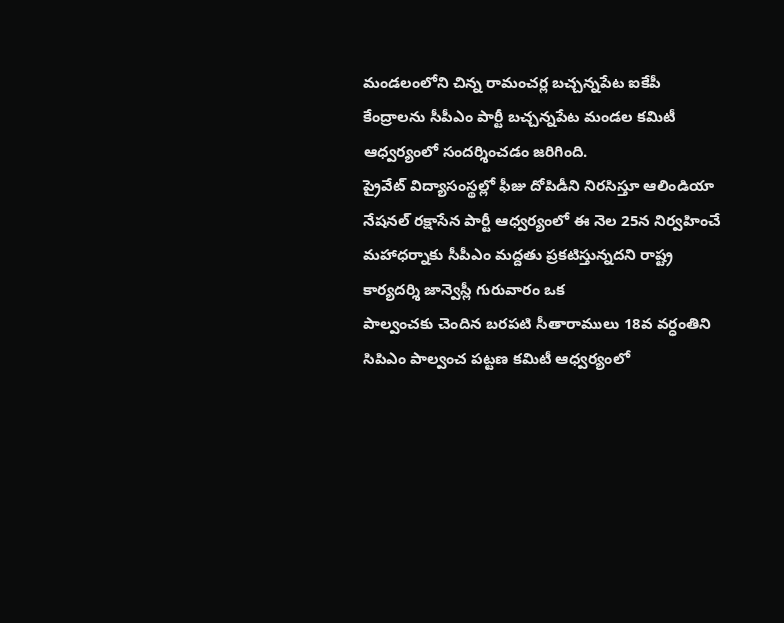మండలంలోని చిన్న రామంచర్ల బచ్చన్నపేట ఐకేపీ కేంద్రాలను సీపీఎం పార్టీ బచ్చన్నపేట మండల కమిటీ ఆధ్వర్యంలో సందర్శించడం జరిగింది.
ప్రైవేట్ విద్యాసంస్థల్లో ఫీజు దోపిడీని నిరసిస్తూ ఆలిండియా నేషనల్ రక్షాసేన పార్టీ ఆధ్వర్యంలో ఈ నెల 25న నిర్వహించే మహాధర్నాకు సీపీఎం మద్దతు ప్రకటిస్తున్నదని రాష్ట్ర కార్యదర్శి జాన్వెస్లీ గురువారం ఒక
పాల్వంచకు చెందిన బరపటి సీతారాములు 18వ వర్ధంతిని సిపిఎం పాల్వంచ పట్టణ కమిటీ ఆధ్వర్యంలో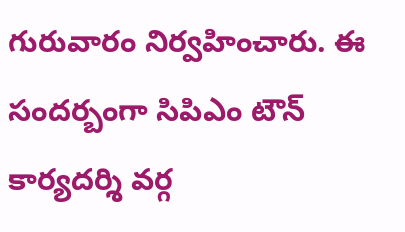గురువారం నిర్వహించారు. ఈ సందర్బంగా సిపిఎం టౌన్ కార్యదర్శి వర్గ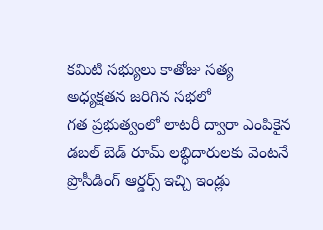కమిటి సభ్యులు కాతోజు సత్య అధ్యక్షతన జరిగిన సభలో
గత ప్రభుత్వంలో లాటరీ ద్వారా ఎంపికైన డబల్ బెడ్ రూమ్ లబ్ధిదారులకు వెంటనే ప్రొసీడింగ్ ఆర్డర్స్ ఇచ్చి ఇండ్లు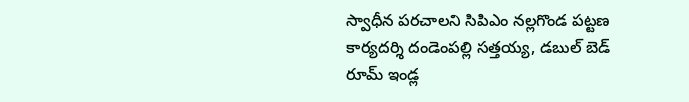స్వాధీన పరచాలని సిపిఎం నల్లగొండ పట్టణ కార్యదర్శి దండెంపల్లి సత్తయ్య, డబుల్ బెడ్ రూమ్ ఇండ్ల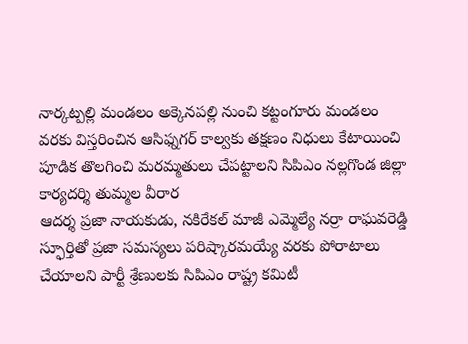నార్కట్పల్లి మండలం అక్కెనపల్లి నుంచి కట్టంగూరు మండలం వరకు విస్తరించిన ఆసిఫ్నగర్ కాల్వకు తక్షణం నిధులు కేటాయించి పూడిక తొలగించి మరమ్మతులు చేపట్టాలని సిపిఎం నల్లగొండ జిల్లా కార్యదర్శి తుమ్మల వీరార
ఆదర్శ ప్రజా నాయకుడు, నకిరేకల్ మాజీ ఎమ్మెల్యే నర్రా రాఘవరెడ్డి స్ఫూర్తితో ప్రజా సమస్యలు పరిష్కారమయ్యే వరకు పోరాటాలు చేయాలని పార్టీ శ్రేణులకు సిపిఎం రాష్ట్ర కమిటీ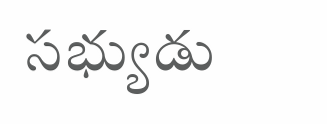సభ్యుడు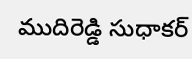ముదిరెడ్డి సుధాకర్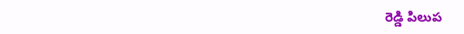రెడ్డి పిలుప